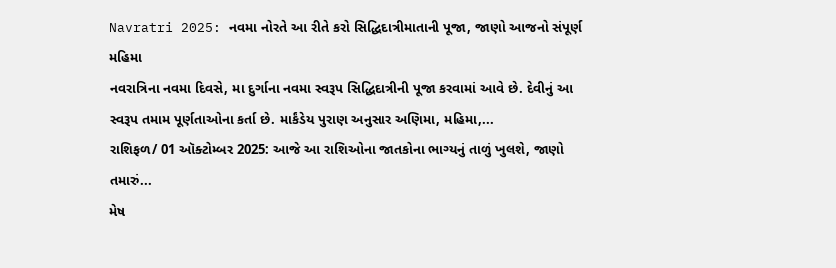Navratri 2025: નવમા નોરતે આ રીતે કરો સિદ્ધિદાત્રીમાતાની પૂજા, જાણો આજનો સંપૂર્ણ મહિમા
નવરાત્રિના નવમા દિવસે, મા દુર્ગાના નવમા સ્વરૂપ સિદ્ધિદાત્રીની પૂજા કરવામાં આવે છે. દેવીનું આ સ્વરૂપ તમામ પૂર્ણતાઓના કર્તા છે. માર્કંડેય પુરાણ અનુસાર અણિમા, મહિમા,...
રાશિફળ/ 01 ઑક્ટોમ્બર 2025: આજે આ રાશિઓના જાતકોના ભાગ્યનું તાળું ખુલશે, જાણો તમારું...
મેષ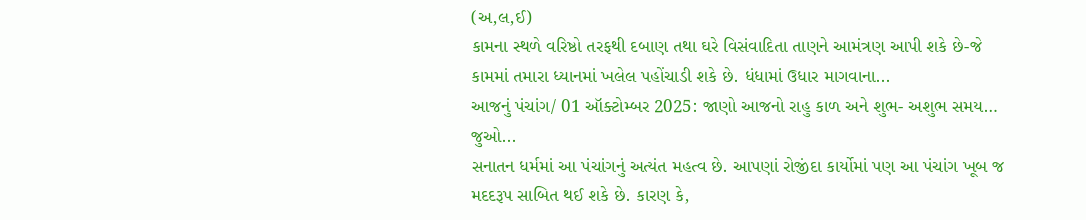(અ,લ,ઈ)
કામના સ્થળે વરિષ્ઠો તરફથી દબાણ તથા ઘરે વિસંવાદિતા તાણને આમંત્રણ આપી શકે છે-જે કામમાં તમારા ધ્યાનમાં ખલેલ પહોંચાડી શકે છે. ધંધામાં ઉધાર માગવાના...
આજનું પંચાંગ/ 01 ઑક્ટોમ્બર 2025: જાણો આજનો રાહુ કાળ અને શુભ- અશુભ સમય… જુઓ...
સનાતન ધર્મમાં આ પંચાંગનું અત્યંત મહત્વ છે. આપણાં રોજીંદા કાર્યોમાં પણ આ પંચાંગ ખૂબ જ મદદરૂપ સાબિત થઈ શકે છે. કારણ કે,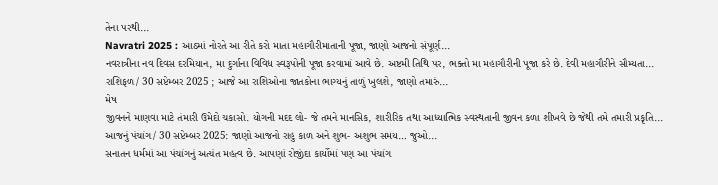તેના પરથી...
Navratri 2025 : આઠમાં નોરતે આ રીતે કરો માતા મહાગૌરીમાતાની પૂજા, જાણો આજનો સંપૂર્ણ...
નવરાત્રીના નવ દિવસ દરમિયાન, મા દુર્ગાના વિવિધ સ્વરૂપોની પૂજા કરવામાં આવે છે. અષ્ટમી તિથિ પર, ભક્તો મા મહાગૌરીની પૂજા કરે છે. દેવી મહાગૌરીને સૌમ્યતા...
રાશિફળ/ 30 સપ્ટેમ્બર 2025 ; આજે આ રાશિઓના જાતકોના ભાગ્યનું તાળું ખુલશે, જાણો તમારું...
મેષ
જીવનને માણવા માટે તંમારી ઉમેદો ચકાસો. યોગની મદદ લો- જે તમને માનસિક, શારીરિક તથા આધ્યાત્મિક સ્વસ્થતાની જીવન કળા શીખવે છે જેથી તમે તમારી પ્રકૃતિ...
આજનું પંચાંગ/ 30 સપ્ટેમ્બર 2025: જાણો આજનો રાહુ કાળ અને શુભ- અશુભ સમય… જુઓ...
સનાતન ધર્મમાં આ પંચાંગનું અત્યંત મહત્વ છે. આપણાં રોજીંદા કાર્યોમાં પણ આ પંચાંગ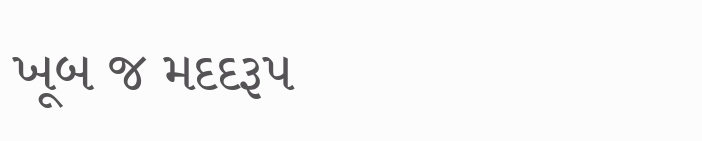ખૂબ જ મદદરૂપ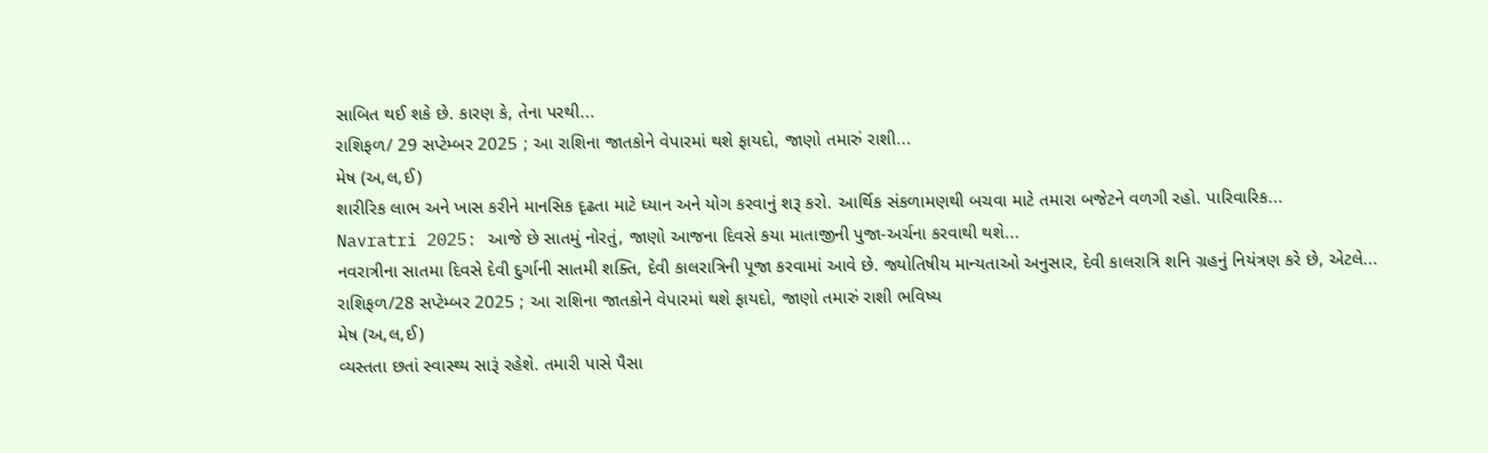સાબિત થઈ શકે છે. કારણ કે, તેના પરથી...
રાશિફળ/ 29 સપ્ટેમ્બર 2025 ; આ રાશિના જાતકોને વેપારમાં થશે ફાયદો, જાણો તમારું રાશી...
મેષ (અ,લ,ઈ)
શારીરિક લાભ અને ખાસ કરીને માનસિક દૃઢતા માટે ધ્યાન અને યોગ કરવાનું શરૂ કરો. આર્થિક સંકળામણથી બચવા માટે તમારા બજેટને વળગી રહો. પારિવારિક...
Navratri 2025: આજે છે સાતમું નોરતું, જાણો આજના દિવસે કયા માતાજીની પુજા-અર્ચના કરવાથી થશે...
નવરાત્રીના સાતમા દિવસે દેવી દુર્ગાની સાતમી શક્તિ, દેવી કાલરાત્રિની પૂજા કરવામાં આવે છે. જ્યોતિષીય માન્યતાઓ અનુસાર, દેવી કાલરાત્રિ શનિ ગ્રહનું નિયંત્રણ કરે છે, એટલે...
રાશિફળ/28 સપ્ટેમ્બર 2025 ; આ રાશિના જાતકોને વેપારમાં થશે ફાયદો, જાણો તમારું રાશી ભવિષ્ય
મેષ (અ,લ,ઈ)
વ્યસ્તતા છતાં સ્વાસ્થ્ય સારૂં રહેશે. તમારી પાસે પૈસા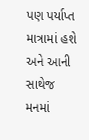પણ પર્યાપ્ત માત્રામાં હશે અને આની સાથેજ મનમાં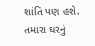શાંતિ પણ હશે. તમારા ઘરનું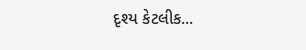દૃશ્ય કેટલીક...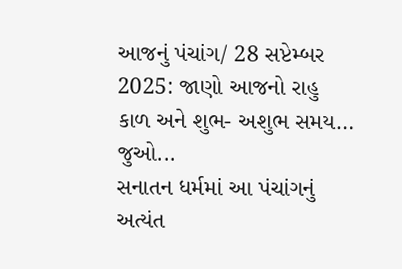આજનું પંચાંગ/ 28 સપ્ટેમ્બર 2025: જાણો આજનો રાહુ કાળ અને શુભ- અશુભ સમય… જુઓ...
સનાતન ધર્મમાં આ પંચાંગનું અત્યંત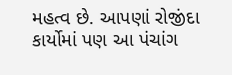મહત્વ છે. આપણાં રોજીંદા કાર્યોમાં પણ આ પંચાંગ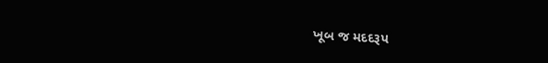ખૂબ જ મદદરૂપ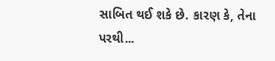સાબિત થઈ શકે છે. કારણ કે, તેના પરથી...